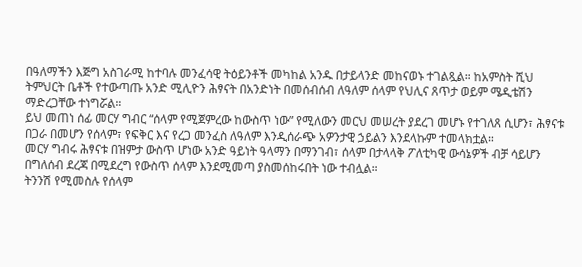በዓለማችን እጅግ አስገራሚ ከተባሉ መንፈሳዊ ትዕይንቶች መካከል አንዱ በታይላንድ መከናወኑ ተገልጿል። ከአምስት ሺህ ትምህርት ቤቶች የተውጣጡ አንድ ሚሊዮን ሕፃናት በአንድነት በመሰብሰብ ለዓለም ሰላም የህሊና ጸጥታ ወይም ሜዲቴሽን ማድረጋቸው ተነግሯል።
ይህ መጠነ ሰፊ መርሃ ግብር “ሰላም የሚጀምረው ከውስጥ ነው” የሚለውን መርህ መሠረት ያደረገ መሆኑ የተገለጸ ሲሆን፣ ሕፃናቱ በጋራ በመሆን የሰላም፣ የፍቅር እና የረጋ መንፈስ ለዓለም እንዲሰራጭ አዎንታዊ ኃይልን እንደላኩም ተመላክቷል።
መርሃ ግብሩ ሕፃናቱ በዝምታ ውስጥ ሆነው አንድ ዓይነት ዓላማን በማንገብ፣ ሰላም በታላላቅ ፖለቲካዊ ውሳኔዎች ብቻ ሳይሆን በግለሰብ ደረጃ በሚደረግ የውስጥ ሰላም እንደሚመጣ ያስመሰከሩበት ነው ተብሏል።
ትንንሽ የሚመስሉ የሰላም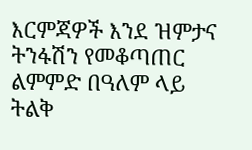እርምጃዎች እንደ ዝምታና ትንፋሽን የመቆጣጠር ልምምድ በዓለም ላይ ትልቅ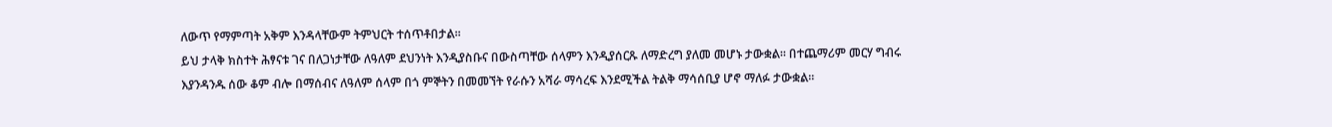ለውጥ የማምጣት አቅም እንዳላቸውም ትምህርት ተሰጥቶበታል።
ይህ ታላቅ ክስተት ሕፃናቱ ገና በለጋነታቸው ለዓለም ደህንነት እንዲያስቡና በውስጣቸው ሰላምን እንዲያሰርጹ ለማድረግ ያለመ መሆኑ ታውቋል። በተጨማሪም መርሃ ግብሩ እያንዳንዱ ሰው ቆም ብሎ በማሰብና ለዓለም ሰላም በጎ ምኞትን በመመኘት የራሱን አሻራ ማሳረፍ እንደሚችል ትልቅ ማሳሰቢያ ሆኖ ማለፉ ታውቋል።